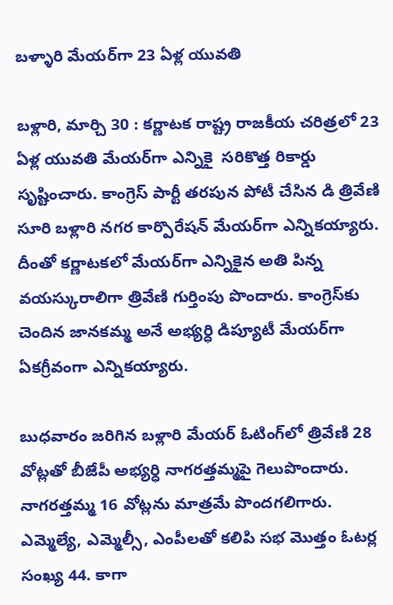బళ్ళారి మేయర్‌గా 23 ఏళ్ల యువతి

బళ్లారి, మార్చి 30 : కర్ణాటక రాష్ట్ర రాజకీయ చరిత్రలో 23 ఏళ్ల యువతి మేయర్‌గా ఎన్నికై  సరికొత్త రికార్డు సృష్టించారు. కాంగ్రెస్‌ ‌పార్టీ తరపున పోటీ చేసిన డి త్రివేణి సూరి బళ్లారి నగర కార్పొరేషన్‌ ‌మేయర్‌గా ఎన్నికయ్యారు. దీంతో కర్ణాటకలో మేయర్‌గా ఎన్నికైన అతి పిన్న వయస్కురాలిగా త్రివేణి గుర్తింపు పొందారు. కాంగ్రెస్‌కు చెందిన జానకమ్మ అనే అభ్యర్ధి డిప్యూటీ మేయర్‌గా ఏకగ్రీవంగా ఎన్నికయ్యారు.

బుధవారం జరిగిన బళ్లారి మేయర్‌ ఓటింగ్‌లో త్రివేణి 28 వోట్లతో బీజేపీ అభ్యర్ధి నాగరత్తమ్మపై గెలుపొందారు. నాగరత్తమ్మ 16 వోట్లను మాత్రమే పొందగలిగారు. ఎమ్మెల్యే, ఎమ్మెల్సీ, ఎంపీలతో కలిపి సభ మొత్తం ఓటర్ల సంఖ్య 44. కాగా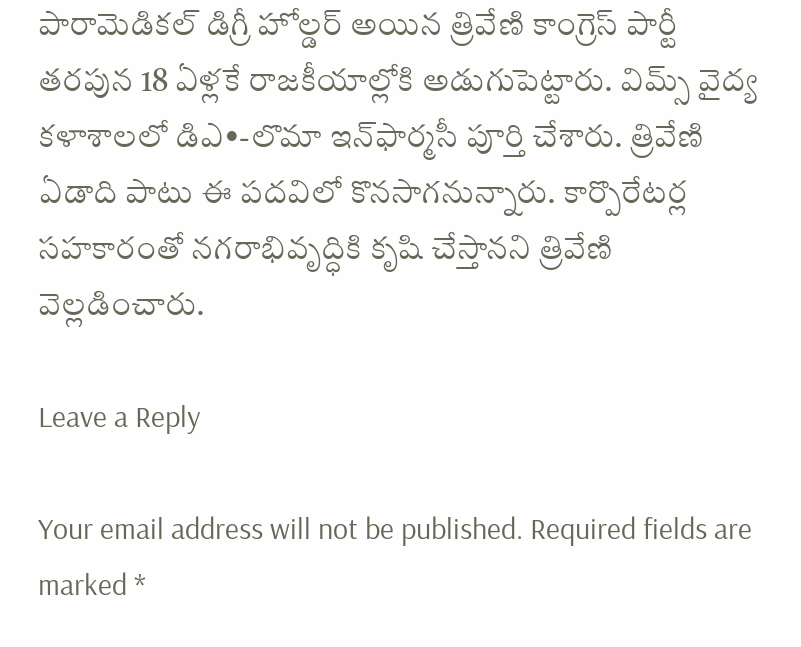పారామెడికల్‌ ‌డిగ్రీ హోల్డర్‌ అయిన త్రివేణి కాంగ్రెస్‌ ‌పార్టీ తరపున 18 ఏళ్లకే రాజకీయాల్లోకి అడుగుపెట్టారు. విమ్స్ ‌వైద్య కళాశాలలో డిఎ•-లొమా ఇన్‌ఫార్మసీ పూర్తి చేశారు. త్రివేణి ఏడాది పాటు ఈ పదవిలో కొనసాగనున్నారు. కార్పొరేటర్ల సహకారంతో నగరాభివృద్ధికి కృషి చేస్తానని త్రివేణి వెల్లడించారు.

Leave a Reply

Your email address will not be published. Required fields are marked *